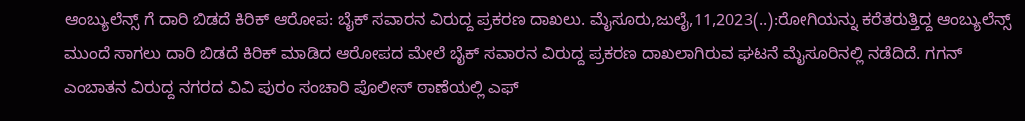ಆಂಬ್ಯುಲೆನ್ಸ್ ಗೆ ದಾರಿ ಬಿಡದೆ ಕಿರಿಕ್ ಆರೋಪ: ಬೈಕ್ ಸವಾರನ ವಿರುದ್ದ ಪ್ರಕರಣ ದಾಖಲು. ಮೈಸೂರು,ಜುಲೈ,11,2023(..):ರೋಗಿಯನ್ನು ಕರೆತರುತ್ತಿದ್ದ ಆಂಬ್ಯುಲೆನ್ಸ್ ಮುಂದೆ ಸಾಗಲು ದಾರಿ ಬಿಡದೆ ಕಿರಿಕ್ ಮಾಡಿದ ಆರೋಪದ ಮೇಲೆ ಬೈಕ್ ಸವಾರನ ವಿರುದ್ದ ಪ್ರಕರಣ ದಾಖಲಾಗಿರುವ ಘಟನೆ ಮೈಸೂರಿನಲ್ಲಿ ನಡೆದಿದೆ. ಗಗನ್ ಎಂಬಾತನ ವಿರುದ್ದ ನಗರದ ವಿವಿ ಪುರಂ ಸಂಚಾರಿ ಪೊಲೀಸ್ ಠಾಣೆಯಲ್ಲಿ ಎಫ್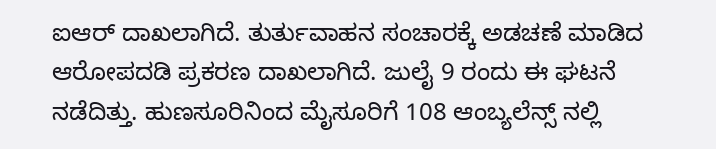ಐಆರ್ ದಾಖಲಾಗಿದೆ. ತುರ್ತುವಾಹನ ಸಂಚಾರಕ್ಕೆ ಅಡಚಣೆ ಮಾಡಿದ ಆರೋಪದಡಿ ಪ್ರಕರಣ ದಾಖಲಾಗಿದೆ. ಜುಲೈ 9 ರಂದು ಈ ಘಟನೆ ನಡೆದಿತ್ತು. ಹುಣಸೂರಿನಿಂದ ಮೈಸೂರಿಗೆ 108 ಆಂಬ್ಯಲೆನ್ಸ್ ನಲ್ಲಿ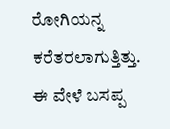ರೋಗಿಯನ್ನ ಕರೆತರಲಾಗುತ್ತಿತ್ತು. ಈ ವೇಳೆ ಬಸಪ್ಪ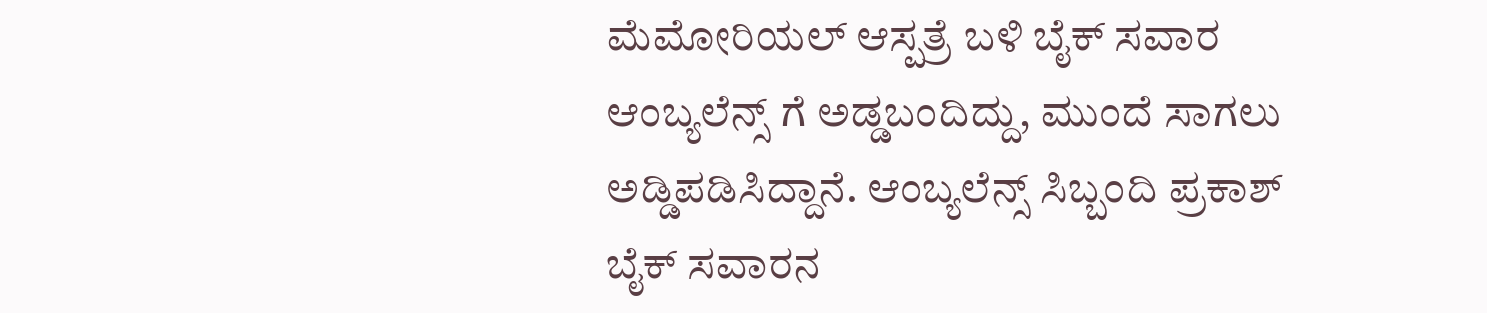ಮೆಮೋರಿಯಲ್ ಆಸ್ಪತ್ರೆ ಬಳಿ ಬೈಕ್ ಸವಾರ ಆಂಬ್ಯಲೆನ್ಸ್ ಗೆ ಅಡ್ಡಬಂದಿದ್ದು, ಮುಂದೆ ಸಾಗಲು ಅಡ್ಡಿಪಡಿಸಿದ್ದಾನೆ. ಆಂಬ್ಯಲೆನ್ಸ್ ಸಿಬ್ಬಂದಿ ಪ್ರಕಾಶ್ ಬೈಕ್ ಸವಾರನ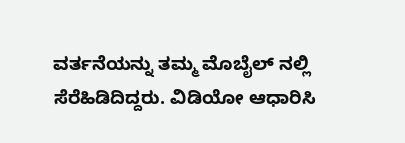ವರ್ತನೆಯನ್ನು ತಮ್ಮ ಮೊಬೈಲ್ ನಲ್ಲಿ ಸೆರೆಹಿಡಿದಿದ್ದರು. ವಿಡಿಯೋ ಆಧಾರಿಸಿ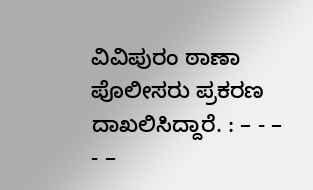ವಿವಿಪುರಂ ಠಾಣಾ ಪೊಲೀಸರು ಪ್ರಕರಣ ದಾಖಲಿಸಿದ್ದಾರೆ. : – - – - –